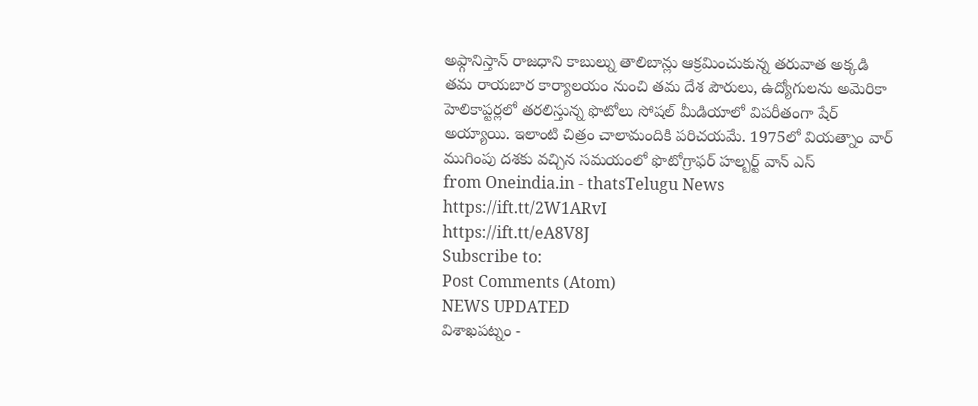అఫ్గానిస్తాన్ రాజధాని కాబుల్ను తాలిబాన్లు ఆక్రమించుకున్న తరువాత అక్కడి తమ రాయబార కార్యాలయం నుంచి తమ దేశ పౌరులు, ఉద్యోగులను అమెరికా హెలికాప్టర్లలో తరలిస్తున్న ఫొటోలు సోషల్ మీడియాలో విపరీతంగా షేర్ అయ్యాయి. ఇలాంటి చిత్రం చాలామందికి పరిచయమే. 1975లో వియత్నాం వార్ ముగింపు దశకు వచ్చిన సమయంలో ఫొటోగ్రాఫర్ హల్బర్ట్ వాన్ ఎస్
from Oneindia.in - thatsTelugu News https://ift.tt/2W1ARvI
https://ift.tt/eA8V8J
Subscribe to:
Post Comments (Atom)
NEWS UPDATED
విశాఖపట్నం -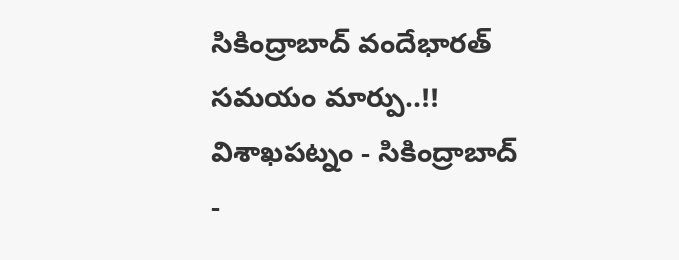సికింద్రాబాద్ వందేభారత్ సమయం మార్పు..!!
విశాఖపట్నం - సికింద్రాబాద్ -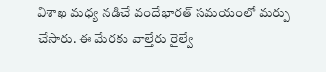విశాఖ మధ్య నడిచే వందేభారత్ సమయంలో మర్పు చేసారు. ఈ మేరకు వాల్తేరు రైల్వే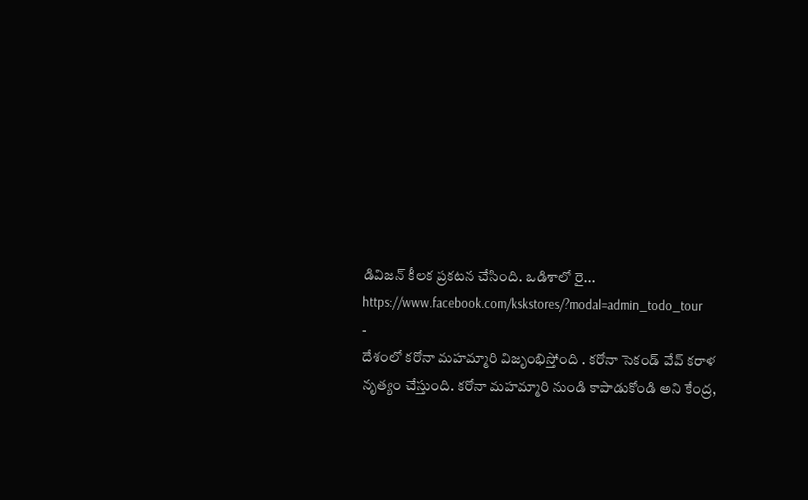డివిజన్ కీలక ప్రకటన చేసింది. ఒడిశాలో రై...
https://www.facebook.com/kskstores/?modal=admin_todo_tour
-
దేశంలో కరోనా మహమ్మారి విజృంభిస్తోంది . కరోనా సెకండ్ వేవ్ కరాళ నృత్యం చేస్తుంది. కరోనా మహమ్మారి నుండి కాపాడుకోండి అని కేంద్ర,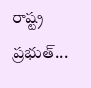రాష్ట్ర ప్రభుత్...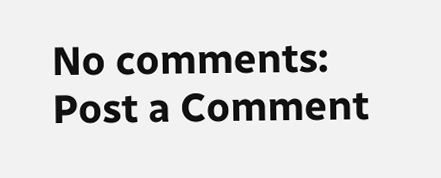No comments:
Post a Comment